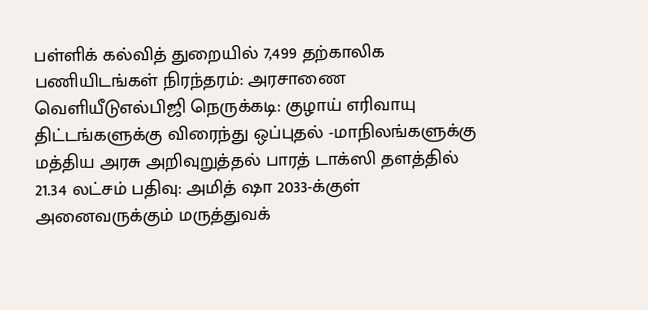பள்ளிக் கல்வித் துறையில் 7,499 தற்காலிக பணியிடங்கள் நிரந்தரம்: அரசாணை வெளியீடுஎல்பிஜி நெருக்கடி: குழாய் எரிவாயு திட்டங்களுக்கு விரைந்து ஒப்புதல் -மாநிலங்களுக்கு மத்திய அரசு அறிவுறுத்தல் பாரத் டாக்ஸி தளத்தில் 21.34 லட்சம் பதிவு: அமித் ஷா 2033-க்குள் அனைவருக்கும் மருத்துவக்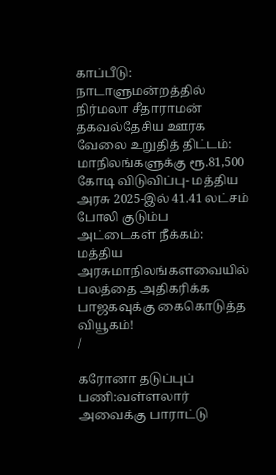காப்பீடு: நாடாளுமன்றத்தில் நிர்மலா சீதாராமன் தகவல்தேசிய ஊரக வேலை உறுதித் திட்டம்: மாநிலங்களுக்கு ரூ.81,500 கோடி விடுவிப்பு- மத்திய அரசு 2025-இல் 41.41 லட்சம் போலி குடும்ப அட்டைகள் நீக்கம்: மத்திய அரசுமாநிலங்களவையில் பலத்தை அதிகரிக்க பாஜகவுக்கு கைகொடுத்த வியூகம்!
/

கரோனா தடுப்புப் பணி:வள்ளலார் அவைக்கு பாராட்டு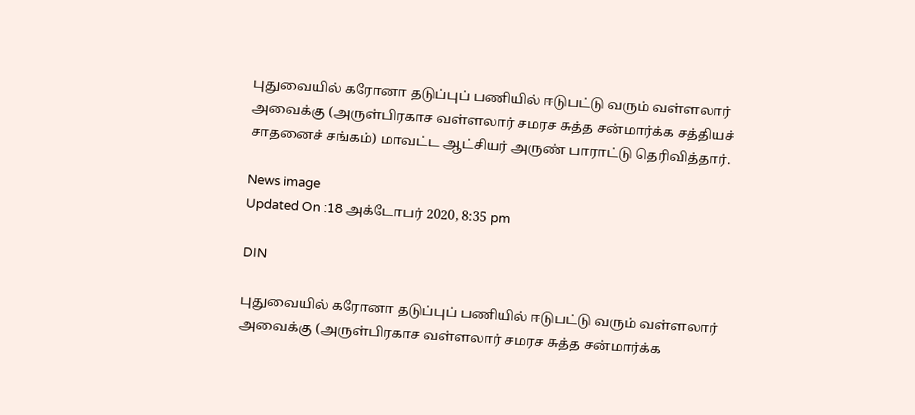புதுவையில் கரோனா தடுப்புப் பணியில் ஈடுபட்டு வரும் வள்ளலார் அவைக்கு (அருள்பிரகாச வள்ளலார் சமரச சுத்த சன்மார்க்க சத்தியச் சாதனைச் சங்கம்) மாவட்ட ஆட்சியர் அருண் பாராட்டு தெரிவித்தார்.

News image
Updated On :18 அக்டோபர் 2020, 8:35 pm

DIN

புதுவையில் கரோனா தடுப்புப் பணியில் ஈடுபட்டு வரும் வள்ளலார் அவைக்கு (அருள்பிரகாச வள்ளலார் சமரச சுத்த சன்மார்க்க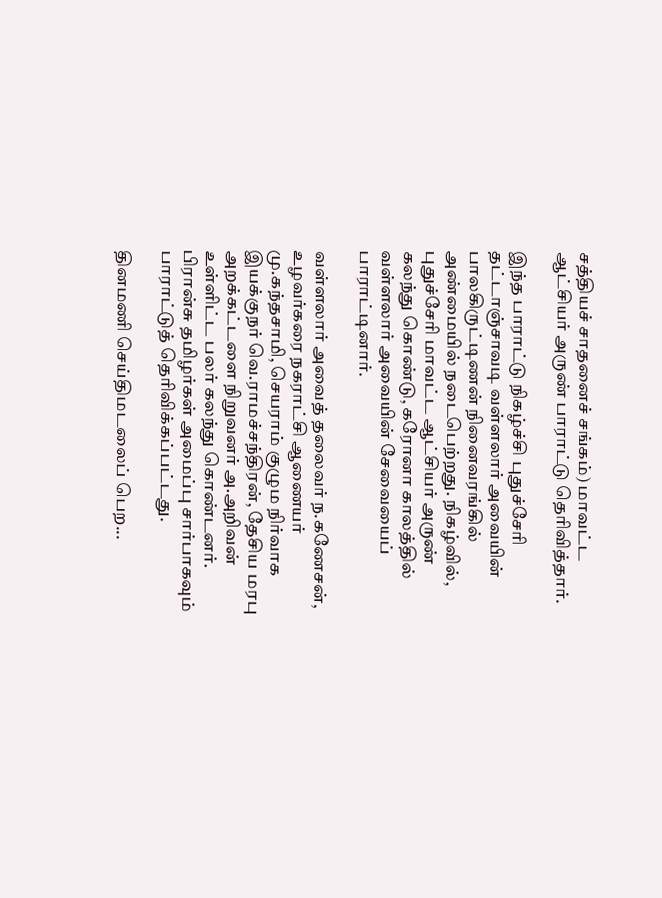சத்தியச் சாதனைச் சங்கம்) மாவட்ட ஆட்சியர் அருண் பாராட்டு தெரிவித்தார்.

இந்த பாராட்டு நிகழ்ச்சி புதுச்சேரி தட்டாஞ்சாவடி வள்ளலார் அவையின் பாலகிருட்டிணன் நினைவரங்கில் அண்மையில் நடைபெற்றது. நிகழ்வில், புதுச்சேரி மாவட்ட ஆட்சியர் அருண் கலந்து கொண்டு, கரோனா காலத்தில் வள்ளலார் அவையின் சேவையைப் பாராட்டினார்.

வள்ளலார் அவைத் தலைவர் ந.கணேசன், உழவர்கரை நகராட்சி ஆணையர் மு.கந்தசாமி, செயராம் குழும நிர்வாக இயக்குநர் வெ.ராமச்சந்திரன், தேசிய மரபு அறக்கட்டளை நிறுவனர் அ.அறிவன் உள்ளிட்ட பலர் கலந்து கொண்டனர். பிரான்சு தமிழர்கள் அமைப்பு சார்பாகவும் பாராட்டுத் தெரிவிக்கப்பட்டது.

தினமணி செய்திமடலைப் பெற...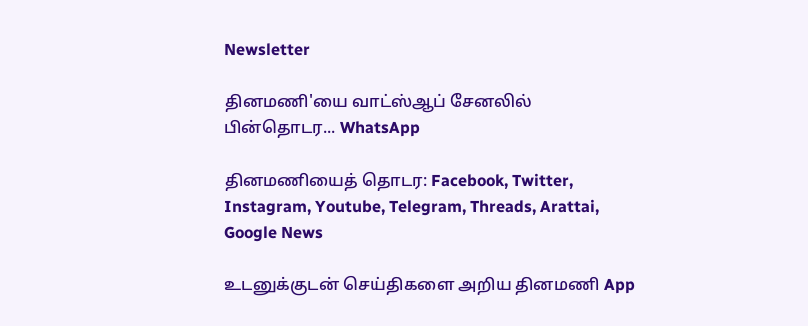Newsletter

தினமணி'யை வாட்ஸ்ஆப் சேனலில் பின்தொடர... WhatsApp

தினமணியைத் தொடர: Facebook, Twitter, Instagram, Youtube, Telegram, Threads, Arattai, Google News

உடனுக்குடன் செய்திகளை அறிய தினமணி App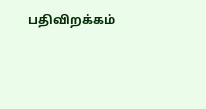பதிவிறக்கம்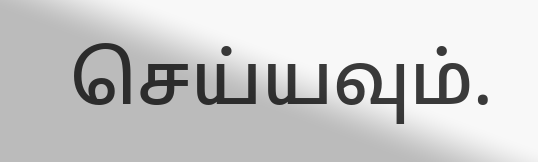செய்யவும்.